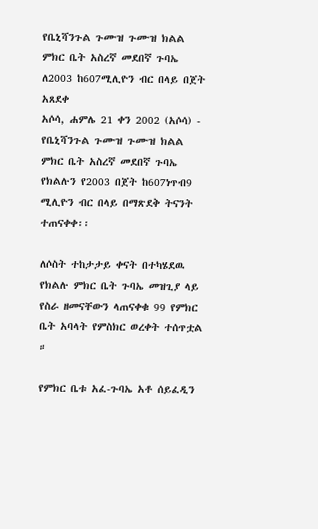የቤኒሻንጉል ጉሙዝ ጉሙዝ ክልል ምክር ቤት አስረኛ መደበኛ ጉባኤ ለ2003 ከ607ሚሊዮን ብር በላይ በጀት አጸደቀ
አሶሳ, ሐምሌ 21 ቀን 2002 (አሶሳ) - የቤኒሻንጉል ጉሙዝ ጉሙዝ ክልል ምክር ቤት አስረኛ መደበኛ ጉባኤ የክልሉን የ2003 በጀት ከ607ነጥብ9 ሚሊዮን ብር በላይ በማጽደቅ ትናንት ተጠናቀቀ፡፡

ለሶስት ተከታታይ ቀናት በተካሄደዉ የክልሉ ምክር ቤት ጉባኤ መዝጊያ ላይ የስራ ዘመናቸውን ላጠናቀቁ 99 የምክር ቤት አባላት የምስክር ወረቀት ተሰጥቷል ።

የምክር ቤቱ አፈ-ጉባኤ አቶ ሰይፈዲን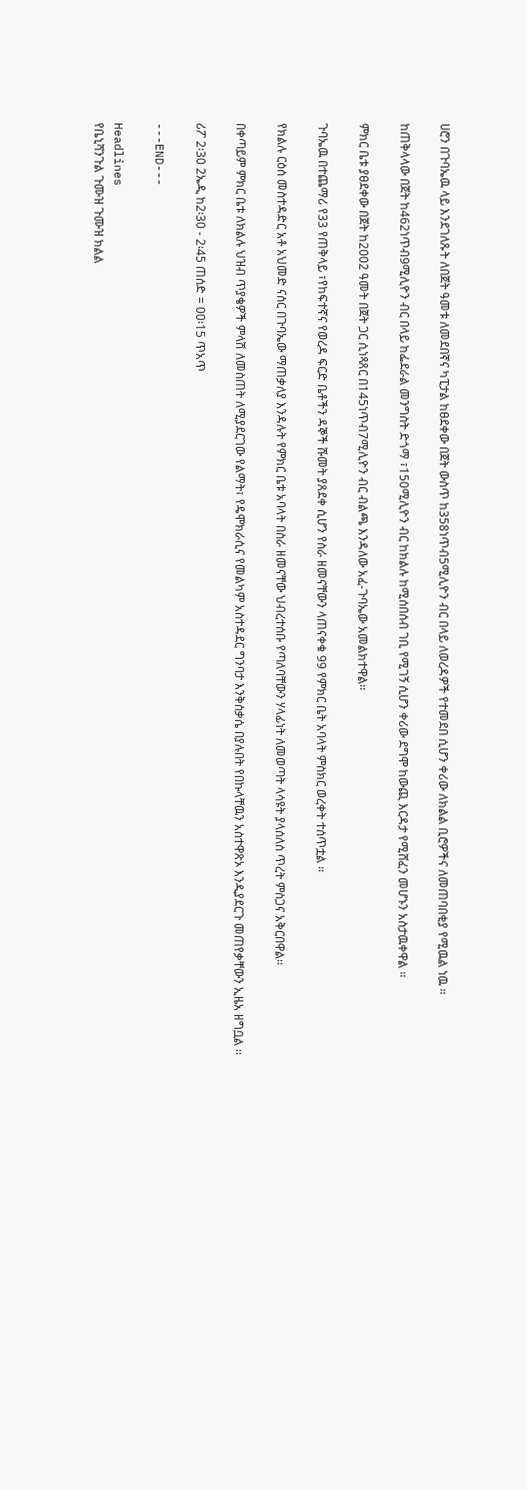ሀሮን በጉባኤዉ ላይ እንደገለጹት ለበጀት ዓመቱ ለመደበኛና ካፒታል ከፀደቀው በጀት ውስጥ ከ358ነጥብ5ሚሊዮን ብር በላይ ለወረዳዎች የተመደበ ሲሆን ቀሪው ለክልል ቢሮዎችና ለመጠባበቂያ የሚዉል ነዉ ፡፡

ከጠቅላላው በጀት ከ462ነጥብ9ሚሊዮን ብር በላይ ከፌደራል መንግስት ድጎማ ፣150ሚሊዮን ብር ከክልሉ ከሚሰበሰብ ገቢ የሚገኝ ሲሆን ቀሪው ደግሞ ከውጪ እርዳታ የሚሸፈን መሆኑን አስታዉቀዋል ፡፡

ምክር ቤቱ ያፀደቀው በጀት ከ2002 ዓመት በጀት ጋር ሲነጻጸር በ145ነጥብ7ሚሊዮን ብር ብልጫ እንዳለው አፈ-ጉባኤው አመልክተዋል፡፡

ጉባኤዉ በተጨማሪ የ33 የጠቅላይ ፣የከፍተኛና የወረዳ ፍርድ ቤቶችን ዳኞች ሹመት ያጸደቀ ሲሆን የስራ ዘመናቸውን ላጠናቀቁ 99 የምክር ቤት አባላት ምስክር ወረቀት ተሰጥቷል ፡፡

የክልሉ ርዕሰ መስተዳድር አቶ አህመድ ናስር በጉባኤው ማጠቃለያ እንዳሉት የምክር ቤቱ አባላት በስራ ዘመናቸው ህብረተሰቡ የጣለባቸውን ሃላፊነት ለመወጣት ላሳዩት ያላሰለሰ ጥረት ምስጋና አቅርበዋል፡፡

በቀጣይም ምክር ቤቱ ለክልሉ ህዝብ ጥያቄዎች ምላሽ ለመስጠት ለሚያደርገው የልማት፣ የዴሞክራሲና የመልካም አስተዳደር ግንባታ እንቅስቃሴ በያሉበት የበኩላቸዉን አስተዋጽኦ እንዲያደርጉ መጠየቃቸውን ኢዜአ ዘግቧል ፡፡

ሪፖ 2፡30 2ኤዲ ከ2፡30 - 2፡45 ጠሰድ = 00፡15 ጥአጥ

---END---

Headlines
የቤኒሻንጉል ጉሙዝ ጉሙዝ ክልል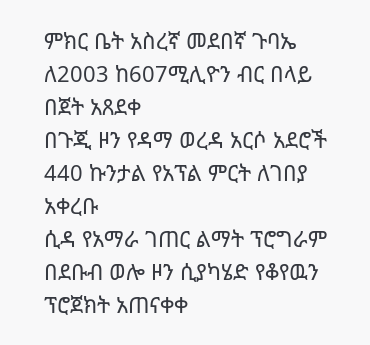ምክር ቤት አስረኛ መደበኛ ጉባኤ ለ2003 ከ607ሚሊዮን ብር በላይ በጀት አጸደቀ
በጉጂ ዞን የዳማ ወረዳ አርሶ አደሮች 440 ኩንታል የአፕል ምርት ለገበያ አቀረቡ
ሲዳ የአማራ ገጠር ልማት ፕሮግራም በደቡብ ወሎ ዞን ሲያካሄድ የቆየዉን ፕሮጀክት አጠናቀቀ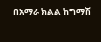በአማራ ክልል ከግማሽ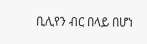ቢሊየን ብር በላይ በሆነ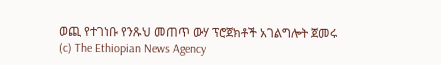ወጪ የተገነቡ የንጹህ መጠጥ ውሃ ፕሮጀክቶች አገልግሎት ጀመሩ
(c) The Ethiopian News Agency